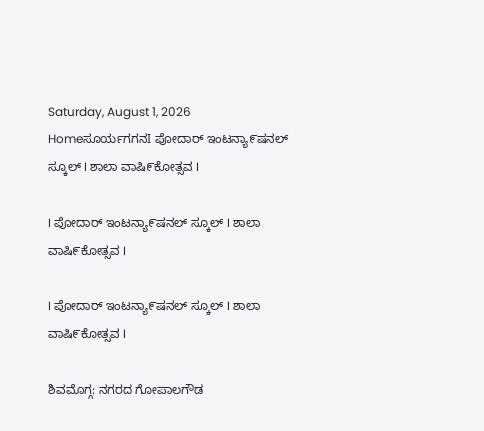Saturday, August 1, 2026
Homeಸೂರ್ಯಗಗನI ಪೋದಾರ್ ಇಂಟನ್ಯಾ೯ಷನಲ್‌ ಸ್ಕೂಲ್‌ I ಶಾಲಾ ವಾಷಿ೯ಕೋತ್ಸವ I

I ಪೋದಾರ್ ಇಂಟನ್ಯಾ೯ಷನಲ್‌ ಸ್ಕೂಲ್‌ I ಶಾಲಾ ವಾಷಿ೯ಕೋತ್ಸವ I

I ಪೋದಾರ್ ಇಂಟನ್ಯಾ೯ಷನಲ್‌ ಸ್ಕೂಲ್‌ I ಶಾಲಾ ವಾಷಿ೯ಕೋತ್ಸವ I

ಶಿವಮೊಗ್ಗ: ನಗರದ ಗೋಪಾಲಗೌಡ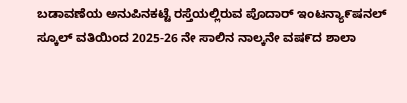ಬಡಾವಣೆಯ ಅನುಪಿನಕಟ್ಟೆ ರಸ್ತೆಯಲ್ಲಿರುವ ಪೊದಾರ್‌ ಇಂಟನ್ಯಾ೯ಷನಲ್‌ ಸ್ಕೂಲ್‌ ವತಿಯಿಂದ 2025-26 ನೇ ಸಾಲಿನ ನಾಲ್ಕನೇ ವಷ೯ದ ಶಾಲಾ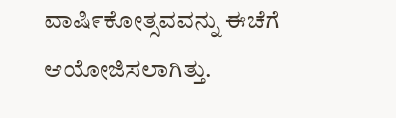ವಾಷಿ೯ಕೋತ್ಸವವನ್ನು ಈಚೆಗೆ ಆಯೋಜಿಸಲಾಗಿತ್ತು.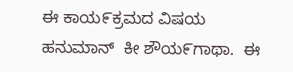ಈ ಕಾಯ೯ಕ್ರಮದ ವಿಷಯ ಹನುಮಾನ್‌  ಕೀ ಶೌಯ೯ಗಾಥಾ.  ಈ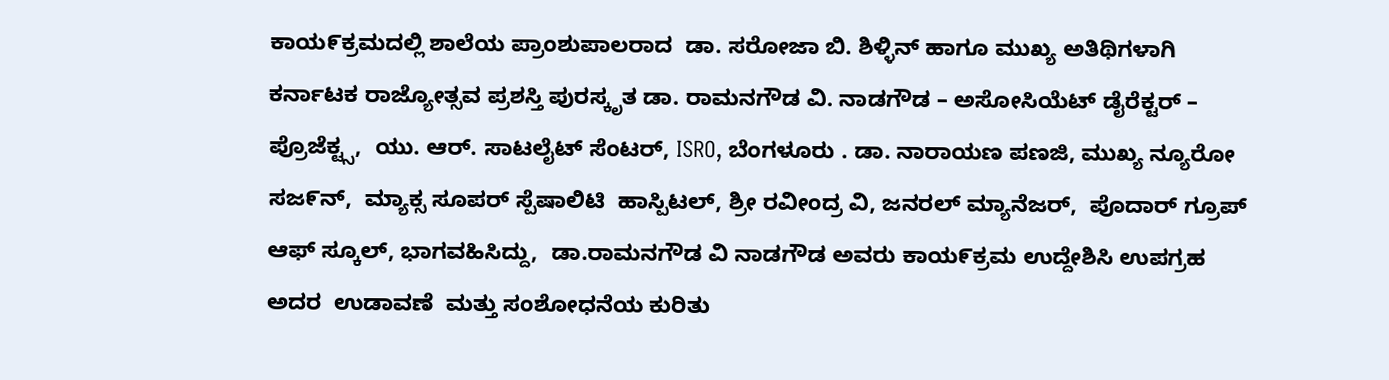ಕಾಯ೯ಕ್ರಮದಲ್ಲಿ ಶಾಲೆಯ ಪ್ರಾಂಶುಪಾಲರಾದ  ಡಾ. ಸರೋಜಾ ಬಿ. ಶಿಳ್ಳಿನ್‌ ಹಾಗೂ ಮುಖ್ಯ ಅತಿಥಿಗಳಾಗಿ ಕರ್ನಾಟಕ ರಾಜ್ಯೋತ್ಸವ ಪ್ರಶಸ್ತಿ ಪುರಸ್ಕೃತ ಡಾ. ರಾಮನಗೌಡ ವಿ. ನಾಡಗೌಡ – ಅಸೋಸಿಯೆಟ್‌ ಡೈರೆಕ್ಟರ್‌ – ಪ್ರೊಜೆಕ್ಟ್ಸ,  ಯು. ಆರ್‌. ಸಾಟಲೈಟ್‌ ಸೆಂಟರ್‌, ISRO, ಬೆಂಗಳೂರು . ಡಾ. ನಾರಾಯಣ ಪಣಜಿ, ಮುಖ್ಯ ನ್ಯೂರೋ ಸಜ೯ನ್‌,  ಮ್ಯಾಕ್ಸ ಸೂಪರ್‌ ಸ್ಪೆಷಾಲಿಟಿ  ಹಾಸ್ಪಿಟಲ್, ಶ್ರೀ ರವೀಂದ್ರ ವಿ, ಜನರಲ್ ಮ್ಯಾನೆಜರ್‌,  ಪೊದಾರ್‌ ಗ್ರೂಪ್‌ ಆಫ್‌ ಸ್ಕೂಲ್, ಭಾಗವಹಿಸಿದ್ದು,  ಡಾ.ರಾಮನಗೌಡ ವಿ ನಾಡಗೌಡ ಅವರು ಕಾಯ೯ಕ್ರಮ ಉದ್ದೇಶಿಸಿ ಉಪಗ್ರಹ ಅದರ  ಉಡಾವಣೆ  ಮತ್ತು ಸಂಶೋಧನೆಯ ಕುರಿತು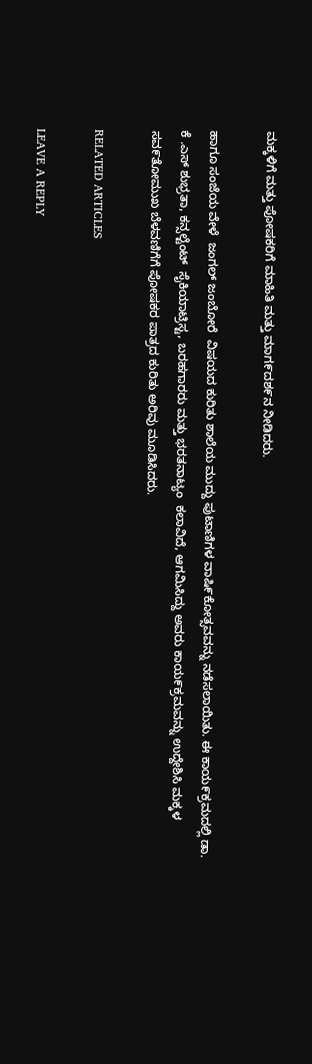ಮಕ್ಕಳಿಗೆ ಮತ್ತು ಪೋಷಕರಿಗೆ ಮಾಹಿತಿ ಮತ್ತು ಮಾಗ೯ದಶ೯ನ ನೀಡಿದರು.

ಹಾಗೂ ಸಂಜೆಯ ವೇಳೆ  ಜಂಗಲ್‌ ಜಂಬೋರೆ  ವಿಷಯದ ಕುರಿತು ಶಾಲೆಯ ಮುದ್ದು ಪುಟಾಣಿಗಳ ವಾಷಿ೯ಕೋತ್ಸವವನ್ನು ನಡೆಸಲಾಯಿತು. ಈ ಕಾಯ೯ಕ್ರಮದಲ್ಲಿ ಡಾ. ಕೆ .ಎಸ್‌ ಶುಭ್ರತಾ, ಕನ್ಸಲ್ಟೆಂಟ್‌  ಸೈಕಿಯಾಟ್ರಿಸ್ಟ, ಬರಹಗಾರರು ಮತ್ತು ಭರತನಾಟ್ಯಂ  ಕಲಾವಿದೆ, ಆಗಮಿಸಿದ್ದು ಅವರು ಕಾಯ೯ಕ್ರಮವನ್ನು ಉದ್ದೇಶಿಸಿ ಮಕ್ಕಳ ಸವ೯ತೋಮುಖ ಬೆಳವಣಿಗೆಗೆ ಪೋಷಕರ ಪಾತ್ರದ ಕುರಿತು ಅರಿವು ಮೂಡಿಸಿದರು.

RELATED ARTICLES

LEAVE A REPLY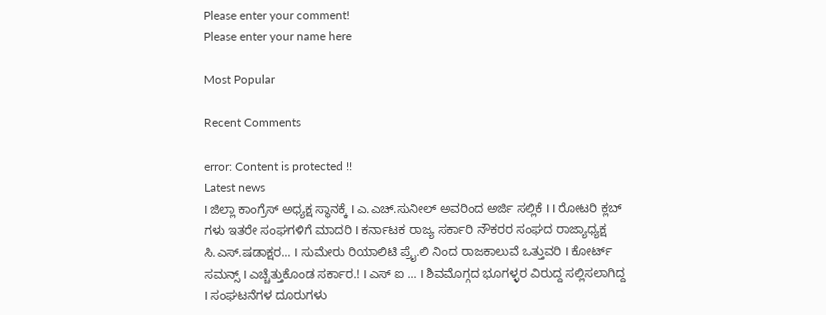Please enter your comment!
Please enter your name here

Most Popular

Recent Comments

error: Content is protected !!
Latest news
I ಜಿಲ್ಲಾ ಕಾಂಗ್ರೆಸ್ ಅಧ್ಯಕ್ಷ ಸ್ಥಾನಕ್ಕೆ I ಎ.ಎಚ್.ಸುನೀಲ್ ಅವರಿಂದ ಅರ್ಜಿ ಸಲ್ಲಿಕೆ I I ರೋಟರಿ ಕ್ಲಬ್ ಗಳು ಇತರೇ ಸಂಘಗಳಿಗೆ ಮಾದರಿ I ಕರ್ನಾಟಕ ರಾಜ್ಯ ಸರ್ಕಾರಿ ನೌಕರರ ಸಂಘದ ರಾಜ್ಯಾಧ್ಯಕ್ಷ ಸಿ.ಎಸ್.ಷಡಾಕ್ಷರ... I ಸುಮೇರು ರಿಯಾಲಿಟಿ ಪ್ರೈ.ಲಿ ನಿಂದ ರಾಜಕಾಲುವೆ ಒತ್ತುವರಿ‌ I ಕೋರ್ಟ್ ಸಮನ್ಸ್ I ಎಚ್ಚೆತ್ತುಕೊಂಡ ಸರ್ಕಾರ.! I ಎಸ್ ಐ ... I ಶಿವಮೊಗ್ಗದ ಭೂಗಳ್ಳರ ವಿರುದ್ದ ಸಲ್ಲಿಸಲಾಗಿದ್ದ I ಸಂಘಟನೆಗಳ ದೂರುಗಳು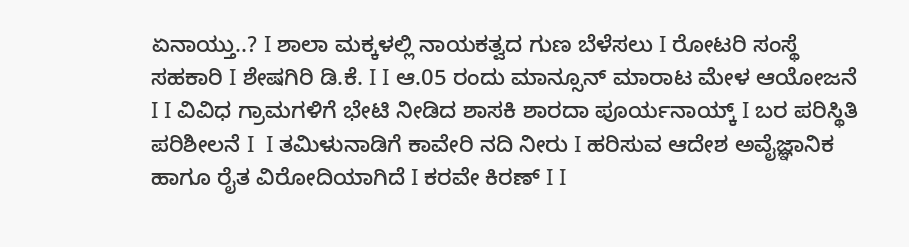ಏನಾಯ್ತು..? I ಶಾಲಾ ಮಕ್ಕಳಲ್ಲಿ ನಾಯಕತ್ವದ ಗುಣ ಬೆಳೆಸಲು I ರೋಟರಿ ಸಂಸ್ಥೆ ಸಹಕಾರಿ I ಶೇಷಗಿರಿ ಡಿ.ಕೆ. I I ಆ.05 ರಂದು ಮಾನ್ಸೂನ್ ಮಾರಾಟ ಮೇಳ ಆಯೋಜನೆ I I ವಿವಿಧ ಗ್ರಾಮಗಳಿಗೆ ಭೇಟಿ ನೀಡಿದ ಶಾಸಕಿ ಶಾರದಾ ಪೂರ್ಯನಾಯ್ಕ್ I ಬರ ಪರಿಸ್ಥಿತಿ ಪರಿಶೀಲನೆ I  I ತಮಿಳುನಾಡಿಗೆ ಕಾವೇರಿ ನದಿ ನೀರು‌ I ಹರಿಸುವ ಆದೇಶ ಅವೈಜ್ಞಾನಿಕ ಹಾಗೂ ರೈತ ವಿರೋದಿಯಾಗಿದೆ I ಕರವೇ ಕಿರಣ್ I I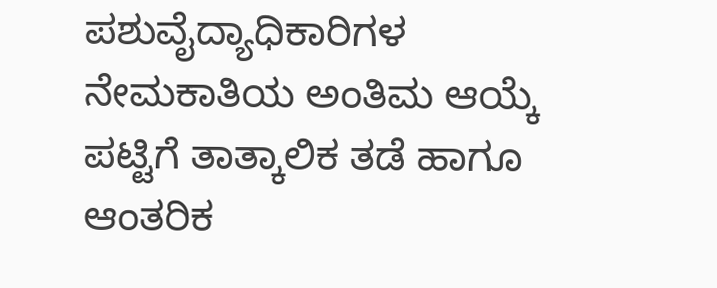ಪಶುವೈದ್ಯಾಧಿಕಾರಿಗಳ ನೇಮಕಾತಿಯ ಅಂತಿಮ ಆಯ್ಕೆ ಪಟ್ಟಿಗೆ ತಾತ್ಕಾಲಿಕ ತಡೆ ಹಾಗೂ ಆಂತರಿಕ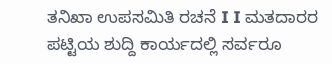ತನಿಖಾ ಉಪಸಮಿತಿ ರಚನೆ I I ಮತದಾರರ ಪಟ್ಟಿಯ ಶುದ್ದಿ ಕಾರ್ಯದಲ್ಲಿ ಸರ್ವರೂ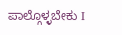ಪಾಲ್ಗೊಳ್ಳಬೇಕು I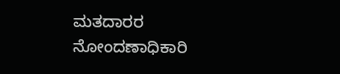ಮತದಾರರ ನೋಂದಣಾಧಿಕಾರಿ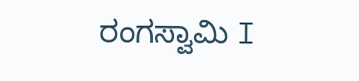ರಂಗಸ್ವಾಮಿ I